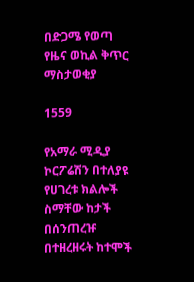በድጋሜ የወጣ የዜና ወኪል ቅጥር ማስታወቂያ

1559

የአማራ ሚዲያ ኮርፖሬሽን በተለያዩ የሀገረቱ ክልሎች ስማቸው ከታች በሰንጠረዡ በተዘረዘሩት ከተሞች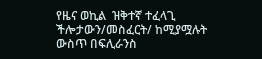የዜና ወኪል  ዝቅተኛ ተፈላጊ ችሎታውን/መስፈርት/ ከሚያሟሉት ውስጥ በፍሊራንስ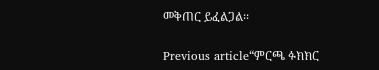መቅጠር ይፈልጋል፡፡

Previous article“ምርጫ ፉክክር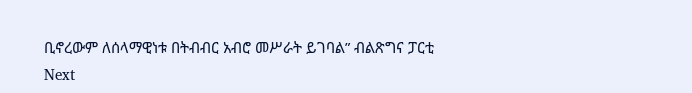ቢኖረውም ለሰላማዊነቱ በትብብር አብሮ መሥራት ይገባል” ብልጽግና ፓርቲ
Next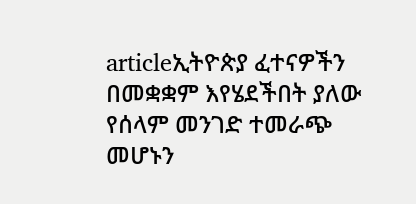articleኢትዮጵያ ፈተናዎችን በመቋቋም እየሄደችበት ያለው የሰላም መንገድ ተመራጭ መሆኑን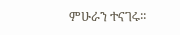ምሁራን ተናገሩ፡፡